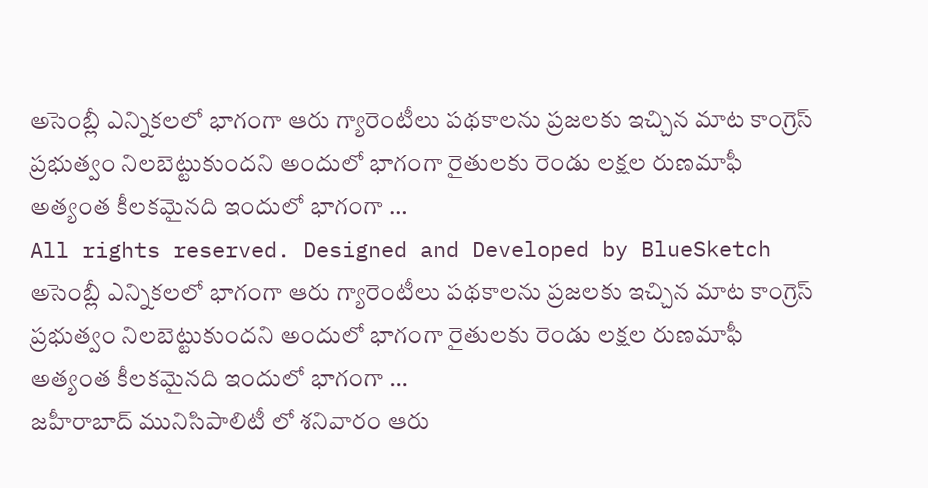అసెంబ్లీ ఎన్నికలలో భాగంగా ఆరు గ్యారెంటీలు పథకాలను ప్రజలకు ఇచ్చిన మాట కాంగ్రెస్ ప్రభుత్వం నిలబెట్టుకుందని అందులో భాగంగా రైతులకు రెండు లక్షల రుణమాఫీ అత్యంత కీలకమైనది ఇందులో భాగంగా …
All rights reserved. Designed and Developed by BlueSketch
అసెంబ్లీ ఎన్నికలలో భాగంగా ఆరు గ్యారెంటీలు పథకాలను ప్రజలకు ఇచ్చిన మాట కాంగ్రెస్ ప్రభుత్వం నిలబెట్టుకుందని అందులో భాగంగా రైతులకు రెండు లక్షల రుణమాఫీ అత్యంత కీలకమైనది ఇందులో భాగంగా …
జహీరాబాద్ మునిసిపాలిటీ లో శనివారం ఆరు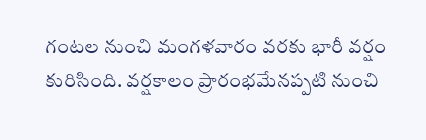గంటల నుంచి మంగళవారం వరకు భారీ వర్షం కురిసింది. వర్షకాలం ప్రారంభమేనప్పటి నుంచి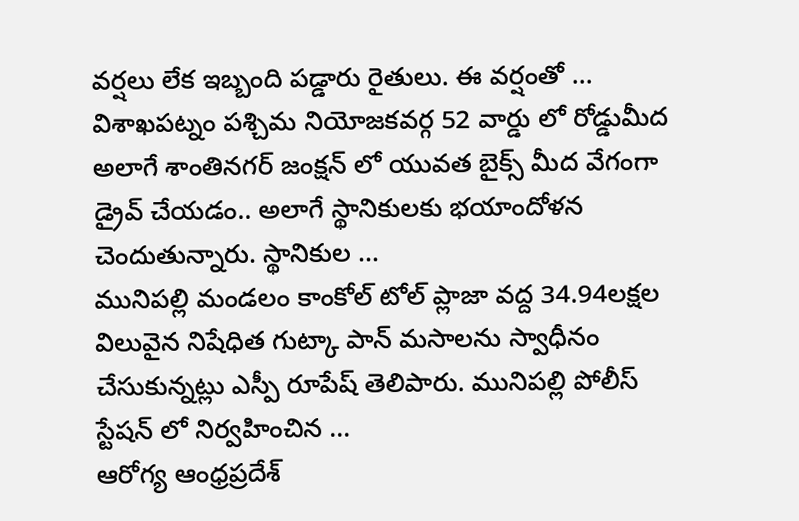వర్షలు లేక ఇబ్బంది పడ్డారు రైతులు. ఈ వర్షంతో …
విశాఖపట్నం పశ్చిమ నియోజకవర్గ 52 వార్డు లో రోడ్డుమీద అలాగే శాంతినగర్ జంక్షన్ లో యువత బైక్స్ మీద వేగంగా డ్రైవ్ చేయడం.. అలాగే స్థానికులకు భయాందోళన చెందుతున్నారు. స్థానికుల …
మునిపల్లి మండలం కాంకోల్ టోల్ ప్లాజా వద్ద 34.94లక్షల విలువైన నిషేధిత గుట్కా పాన్ మసాలను స్వాధీనం చేసుకున్నట్లు ఎస్పీ రూపేష్ తెలిపారు. మునిపల్లి పోలీస్ స్టేషన్ లో నిర్వహించిన …
ఆరోగ్య ఆంధ్రప్రదేశ్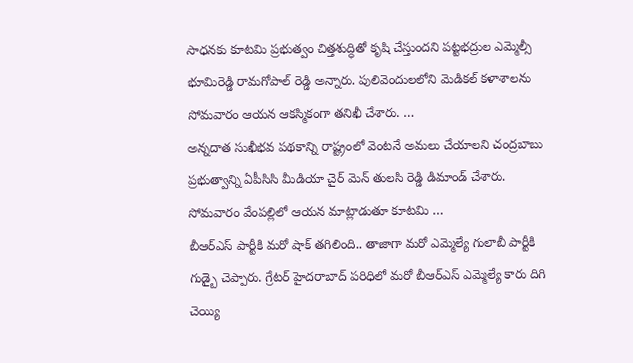సాధనకు కూటమి ప్రభుత్వం చిత్తశుద్ధితో కృషి చేస్తుందని పట్టభద్రుల ఎమ్మెల్సీ భూమిరెడ్డి రామగోపాల్ రెడ్డి అన్నారు. పులివెందులలోని మెడికల్ కళాశాలను సోమవారం ఆయన ఆకస్మికంగా తనిఖీ చేశారు. …
అన్నదాత సుఖీభవ పథకాన్ని రాష్ట్రంలో వెంటనే అమలు చేయాలని చంద్రబాబు ప్రభుత్వాన్ని ఏపీసిసి మీడియా చైర్ మెన్ తులసి రెడ్డి డిమాండ్ చేశారు. సోమవారం వేంపల్లిలో ఆయన మాట్లాడుతూ కూటమి …
బీఆర్ఎస్ పార్టీకి మరో షాక్ తగిలింది.. తాజాగా మరో ఎమ్మెల్యే గులాబీ పార్టీకి గుడ్బై చెప్పారు. గ్రేటర్ హైదరాబాద్ పరిధిలో మరో బీఆర్ఎస్ ఎమ్మెల్యే కారు దిగి చెయ్యి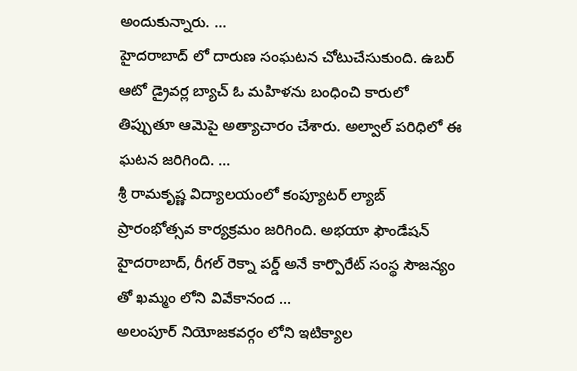అందుకున్నారు. …
హైదరాబాద్ లో దారుణ సంఘటన చోటుచేసుకుంది. ఉబర్ ఆటో డ్రైవర్ల బ్యాచ్ ఓ మహిళను బంధించి కారులో తిప్పుతూ ఆమెపై అత్యాచారం చేశారు. అల్వాల్ పరిధిలో ఈ ఘటన జరిగింది. …
శ్రీ రామకృష్ణ విద్యాలయంలో కంప్యూటర్ ల్యాబ్ ప్రారంభోత్సవ కార్యక్రమం జరిగింది. అభయా ఫౌండేషన్ హైదరాబాద్, రీగల్ రెక్నా పర్డ్ అనే కార్పొరేట్ సంస్థ సౌజన్యం తో ఖమ్మం లోని వివేకానంద …
అలంపూర్ నియోజకవర్గం లోని ఇటిక్యాల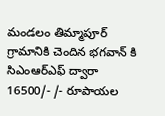మండలం తిమ్మాపూర్ గ్రామానికి చెందిన భగవాన్ కి సిఎంఆర్ఎఫ్ ద్వారా 16500/- /- రూపాయల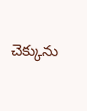చెక్కును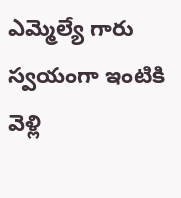ఎమ్మెల్యే గారు స్వయంగా ఇంటికి వెళ్లి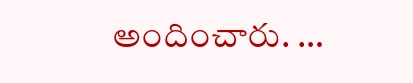అందించారు. …